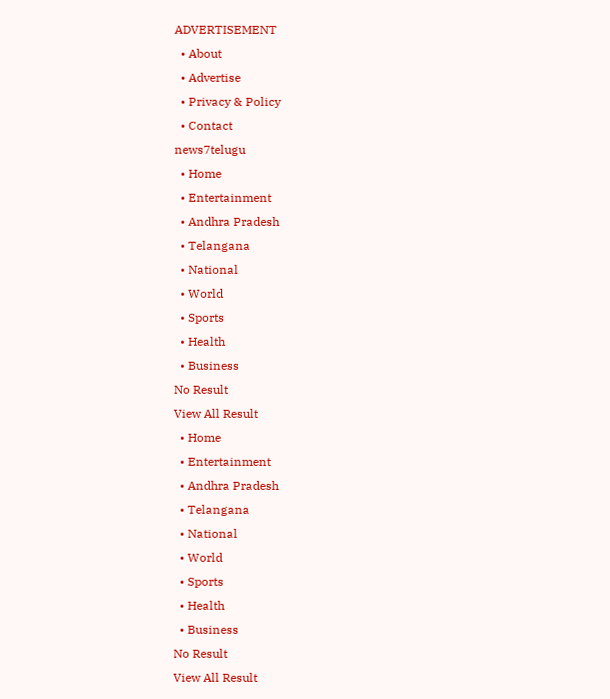ADVERTISEMENT
  • About
  • Advertise
  • Privacy & Policy
  • Contact
news7telugu
  • Home
  • Entertainment
  • Andhra Pradesh
  • Telangana
  • National
  • World
  • Sports
  • Health
  • Business
No Result
View All Result
  • Home
  • Entertainment
  • Andhra Pradesh
  • Telangana
  • National
  • World
  • Sports
  • Health
  • Business
No Result
View All Result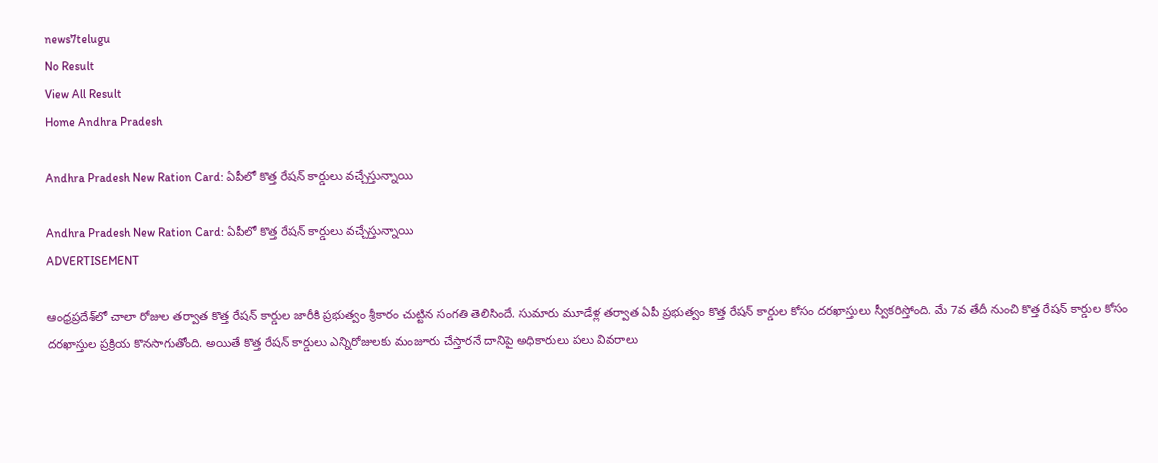news7telugu
No Result
View All Result
Home Andhra Pradesh

Andhra Pradesh New Ration Card: ఏపీలో కొత్త రేషన్ కార్డులు వచ్చేస్తున్నాయి

Andhra Pradesh New Ration Card: ఏపీలో కొత్త రేషన్ కార్డులు వచ్చేస్తున్నాయి
ADVERTISEMENT

ఆంధ్రప్రదేశ్‌లో చాలా రోజుల తర్వాత కొత్త రేషన్ కార్డుల జారీకి ప్రభుత్వం శ్రీకారం చుట్టిన సంగతి తెలిసిందే. సుమారు మూడేళ్ల తర్వాత ఏపీ ప్రభుత్వం కొత్త రేషన్ కార్డుల కోసం దరఖాస్తులు స్వీకరిస్తోంది. మే 7వ తేదీ నుంచి కొత్త రేషన్ కార్డుల కోసం దరఖాస్తుల ప్రక్రియ కొనసాగుతోంది. అయితే కొత్త రేషన్ కార్డులు ఎన్నిరోజులకు మంజూరు చేస్తారనే దానిపై అధికారులు పలు వివరాలు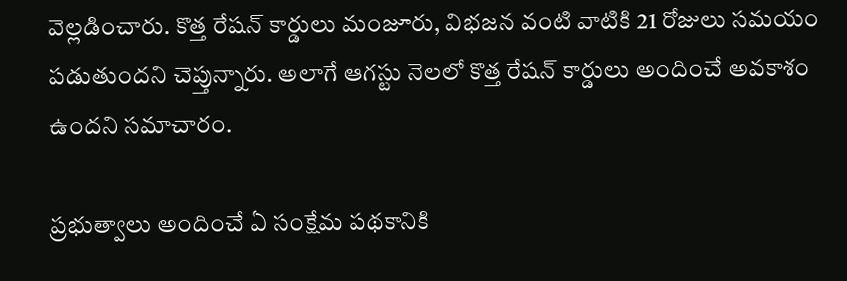వెల్లడించారు. కొత్త రేషన్ కార్డులు మంజూరు, విభజన వంటి వాటికి 21 రోజులు సమయం పడుతుందని చెప్తున్నారు. అలాగే ఆగస్టు నెలలో కొత్త రేషన్ కార్డులు అందించే అవకాశం ఉందని సమాచారం.

ప్రభుత్వాలు అందించే ఏ సంక్షేమ పథకానికి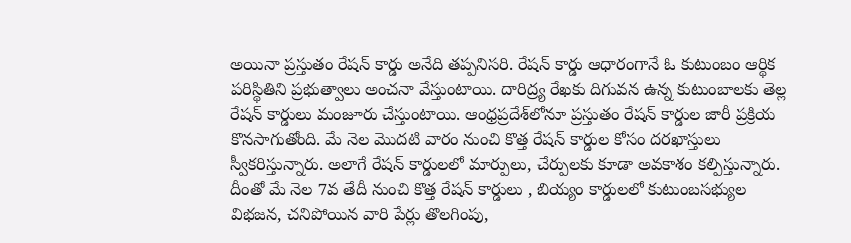అయినా ప్రస్తుతం రేషన్ కార్డు అనేది తప్పనిసరి. రేషన్ కార్డు ఆధారంగానే ఓ కుటుంబం ఆర్థిక పరిస్థితిని ప్రభుత్వాలు అంచనా వేస్తుంటాయి. దారిద్ర్య రేఖకు దిగువన ఉన్న కుటుంబాలకు తెల్ల రేషన్‌ కార్డులు మంజూరు చేస్తుంటాయి. ఆంధ్రప్రదే‌శ్‌లోనూ ప్రస్తుతం రేషన్ కార్డుల జారీ ప్రక్రియ కొనసాగుతోంది. మే నెల మొదటి వారం నుంచి కొత్త రేషన్ కార్డుల కోసం దరఖాస్తులు స్వీకరిస్తున్నారు. అలాగే రేషన్ కార్డులలో మార్పులు, చేర్పులకు కూడా అవకాశం కల్పిస్తున్నారు. దీంతో మే నెల 7వ తేదీ నుంచి కొత్త రేషన్ కార్డులు , బియ్యం కార్డులలో కుటుంబసభ్యుల విభజన, చనిపోయిన వారి పేర్లు తొలగింపు,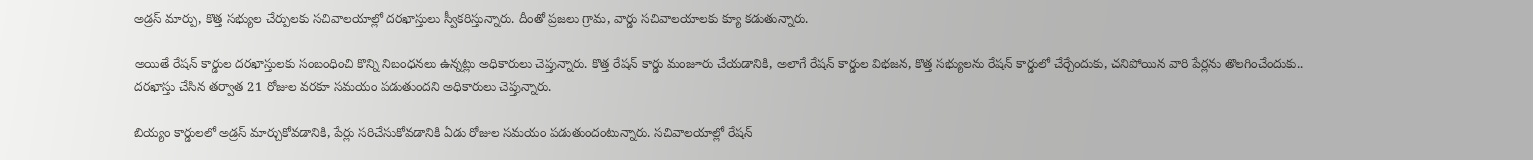అడ్రస్ మార్పు, కొత్త సభ్యుల చేర్పులకు సచివాలయాల్లో దరఖాస్తులు స్వీకరిస్తున్నారు. దీంతో ప్రజలు గ్రామ, వార్డు సచివాలయాలకు క్యూ కడుతున్నారు.

అయితే రేషన్ కార్డుల దరఖాస్తులకు సంబంధించి కొన్ని నిబంధనలు ఉన్నట్లు అధికారులు చెప్తున్నారు. కొత్త రేషన్ కార్డు మంజూరు చేయడానికి, అలాగే రేషన్ కార్డుల విభజన, కొత్త సభ్యులను రేషన్ కార్డులో చేర్చేందుకు, చనిపోయిన వారి పేర్లను తొలగించేందుకు.. దరఖాస్తు చేసిన తర్వాత 21 రోజుల వరకూ సమయం పడుతుందని అధికారులు చెప్తున్నారు.

బియ్యం కార్డులలో అడ్రస్ మార్చుకోవడానికి, పేర్లు సరిచేసుకోవడానికి ఏడు రోజుల సమయం పడుతుందంటున్నారు. సచివాలయాల్లో రేషన్‌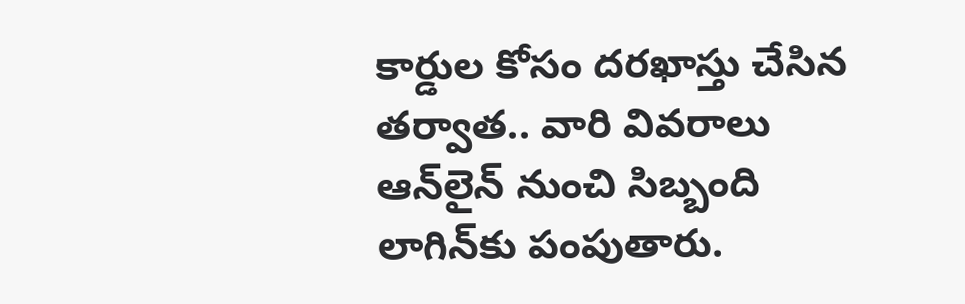కార్డుల కోసం దరఖాస్తు చేసిన తర్వాత.. వారి వివరాలు ఆన్‌లైన్‌ నుంచి సిబ్బంది లాగిన్‌‌కు పంపుతారు.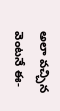అలా వచ్చిన వెంటనే ఈ-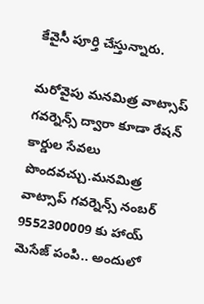కేవైసీ పూర్తి చేస్తున్నారు.

మరోవైపు మనమిత్ర వాట్సాప్‌ గవర్నెన్స్‌ ద్వారా కూడా రేషన్ కార్డుల సేవలు పొందవచ్చు.మనమిత్ర వాట్సాప్ గవర్నెన్స్ నంబర్ 9552300009 కు హాయ్ మెసేజ్ పంపి.. అందులో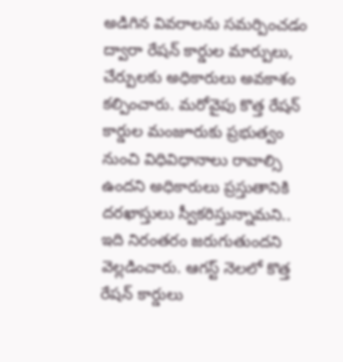అడిగిన వివరాలను సమర్పించడం ద్వారా రేషన్‌ కార్డుల మార్పులు, చేర్పులకు అధికారులు అవకాశం కల్పించారు. మరోవైపు కొత్త రేషన్ కార్డుల మంజూరుకు ప్రభుత్వం నుంచి విధివిధానాలు రావాల్సి ఉందని అధికారులు ప్రస్తుతానికి దరఖాస్తులు స్వీకరిస్తున్నామని.. ఇది నిరంతరం జరుగుతుందని వెల్లడించారు. ఆగస్ట్ నెలలో కొత్త రేషన్ కార్డులు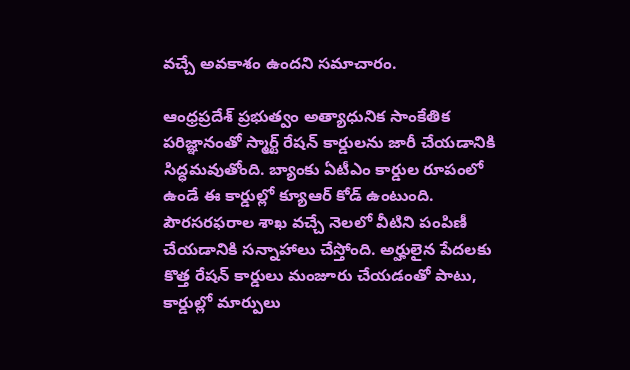వచ్చే అవకాశం ఉందని సమాచారం.

ఆంధ్రప్రదేశ్ ప్రభుత్వం అత్యాధునిక సాంకేతిక పరిజ్ఞానంతో స్మార్ట్ రేషన్ కార్డులను జారీ చేయడానికి సిద్ధమవుతోంది. బ్యాంకు ఏటీఎం కార్డుల రూపంలో ఉండే ఈ కార్డుల్లో క్యూఆర్ కోడ్ ఉంటుంది. పౌరసరఫరాల శాఖ వచ్చే నెలలో వీటిని పంపిణీ చేయడానికి సన్నాహాలు చేస్తోంది. అర్హులైన పేదలకు కొత్త రేషన్ కార్డులు మంజూరు చేయడంతో పాటు, కార్డుల్లో మార్పులు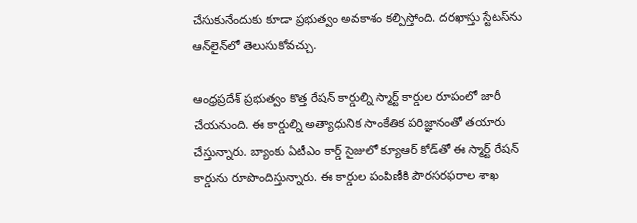చేసుకునేందుకు కూడా ప్రభుత్వం అవకాశం కల్పిస్తోంది. దరఖాస్తు స్టేటస్‌ను ఆన్‌లైన్‌లో తెలుసుకోవచ్చు.

ఆంధ్రప్రదేశ్ ప్రభుత్వం కొత్త రేషన్ కార్డుల్ని స్మార్ట్ కార్డుల రూపంలో జారీ చేయనుంది. ఈ కార్డుల్ని అత్యాధునిక సాంకేతిక పరిజ్ఞానంతో తయారు చేస్తున్నారు. బ్యాంకు ఏటీఎం కార్డ్ సైజులో క్యూఆర్ కోడ్‌తో ఈ స్మార్ట్ రేషన్ కార్డును రూపొందిస్తున్నారు. ఈ కార్డుల పంపిణీకి పౌరసరఫరాల శాఖ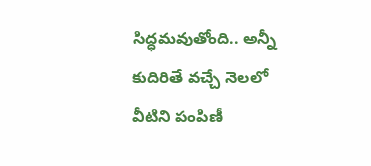సిద్ధమవుతోంది.. అన్నీ కుదిరితే వచ్చే నెలలో వీటిని పంపిణీ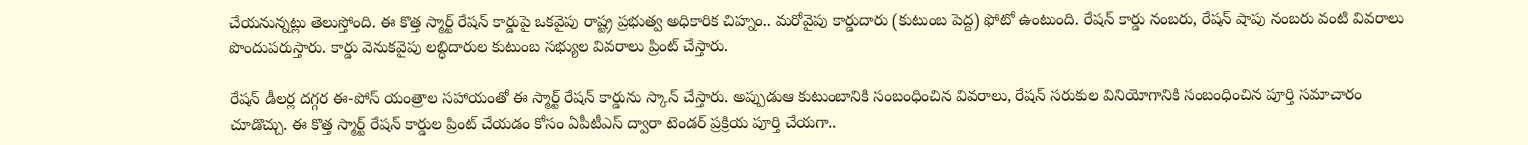చేయనున్నట్లు తెలుస్తోంది. ఈ కొత్త స్మార్ట్ రేషన్ కార్డుపై ఒకవైపు రాష్ట్ర ప్రభుత్వ అధికారిక చిహ్నం.. మరోవైపు కార్డుదారు (కుటుంబ పెద్ద) ఫోటో ఉంటుంది. రేషన్ కార్డు నంబరు, రేషన్ షాపు నంబరు వంటి వివరాలు పొందుపరుస్తారు. కార్డు వెనుకవైపు లబ్ధిదారుల కుటుంబ సభ్యుల వివరాలు ప్రింట్ చేస్తారు.

రేషన్ డీలర్ల దగ్గర ఈ-పోస్ యంత్రాల సహాయంతో ఈ స్మార్ట్ రేషన్ కార్డును స్కాన్ చేస్తారు. అప్పుడుఆ కుటుంబానికి సంబంధించిన వివరాలు, రేషన్ సరుకుల వినియోగానికి సంబంధించిన పూర్తి సమాచారం చూడొచ్చు. ఈ కొత్త స్మార్ట్ రేషన్ కార్డుల ప్రింట్ చేయడం కోసం ఏపీటీఎస్ ద్వారా టెండర్ ప్రక్రియ పూర్తి చేయగా..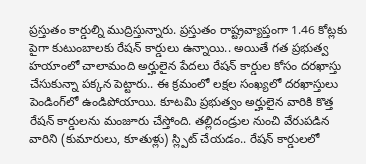ప్రస్తుతం కార్డుల్ని ముద్రిస్తున్నారు. ప్రస్తుతం రాష్ట్రవ్యాప్తంగా 1.46 కోట్లకు పైగా కుటుంబాలకు రేషన్ కార్డులు ఉన్నాయి.. అయితే గత ప్రభుత్వ హయాంలో చాలామంది అర్హులైన పేదలు రేషన్ కార్డుల కోసం దరఖాస్తు చేసుకున్నా పక్కన పెట్టారు.. ఈ క్రమంలో లక్షల సంఖ్యలో దరఖాస్తులు పెండింగ్‌లో ఉండిపోయాయి. కూటమి ప్రభుత్వం అర్హులైన వారికి కొత్త రేషన్ కార్డులను మంజూరు చేస్తోంది. తల్లిదండ్రుల నుంచి వేరుపడిన వారిని (కుమారులు, కూతుళ్లు) స్ల్పిట్ చేయడం.. రేషన్ కార్డులలో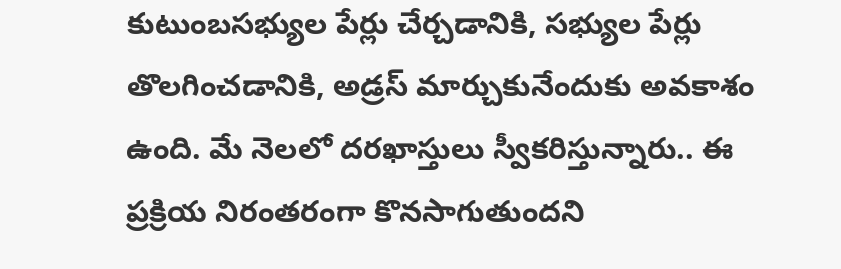కుటుంబసభ్యుల పేర్లు చేర్చడానికి, సభ్యుల పేర్లు తొలగించడానికి, అడ్రస్ మార్చుకునేందుకు అవకాశం ఉంది. మే నెలలో దరఖాస్తులు స్వీకరిస్తున్నారు.. ఈ ప్రక్రియ నిరంతరంగా కొనసాగుతుందని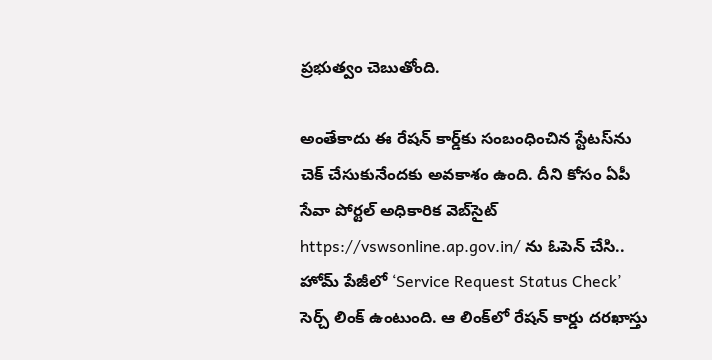ప్రభుత్వం చెబుతోంది.

అంతేకాదు ఈ రేషన్ కార్డ్‌కు సంబంధించిన స్టేటస్‌ను చెక్ చేసుకునేందకు అవకాశం ఉంది. దీని కోసం ఏపీ సేవా పోర్టల్ అధికారిక వెబ్‌సైట్ https://vswsonline.ap.gov.in/ ను ఓపెన్ చేసి.. హోమ్ పేజీలో ‘Service Request Status Check’ సెర్చ్ లింక్ ఉంటుంది. ఆ లింక్‌లో రేషన్ కార్డు దరఖాస్తు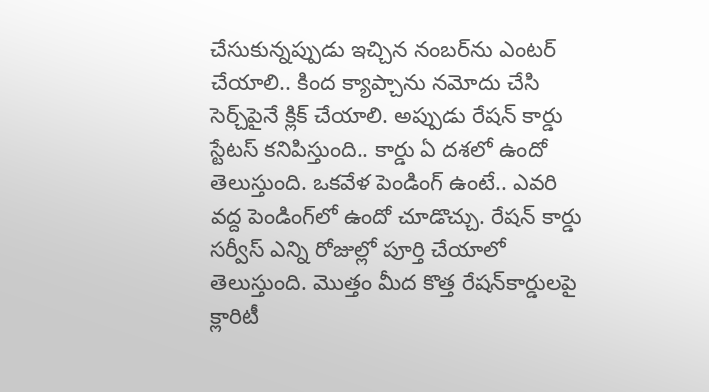చేసుకున్నప్పుడు ఇచ్చిన నంబర్‌ను ఎంటర్ చేయాలి.. కింద క్యాప్చాను నమోదు చేసి సెర్చ్‌పైనే క్లిక్ చేయాలి. అప్పుడు రేషన్ కార్డు స్టేటస్ కనిపిస్తుంది.. కార్డు ఏ దశలో ఉందో తెలుస్తుంది. ఒకవేళ పెండింగ్ ఉంటే.. ఎవరి వద్ద పెండింగ్‌లో ఉందో చూడొచ్చు. రేషన్ కార్డు సర్వీస్ ఎన్ని రోజుల్లో పూర్తి చేయాలో తెలుస్తుంది. మొత్తం మీద కొత్త రేషన్‌కార్డులపై క్లారిటీ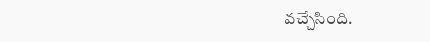వచ్చేసింది.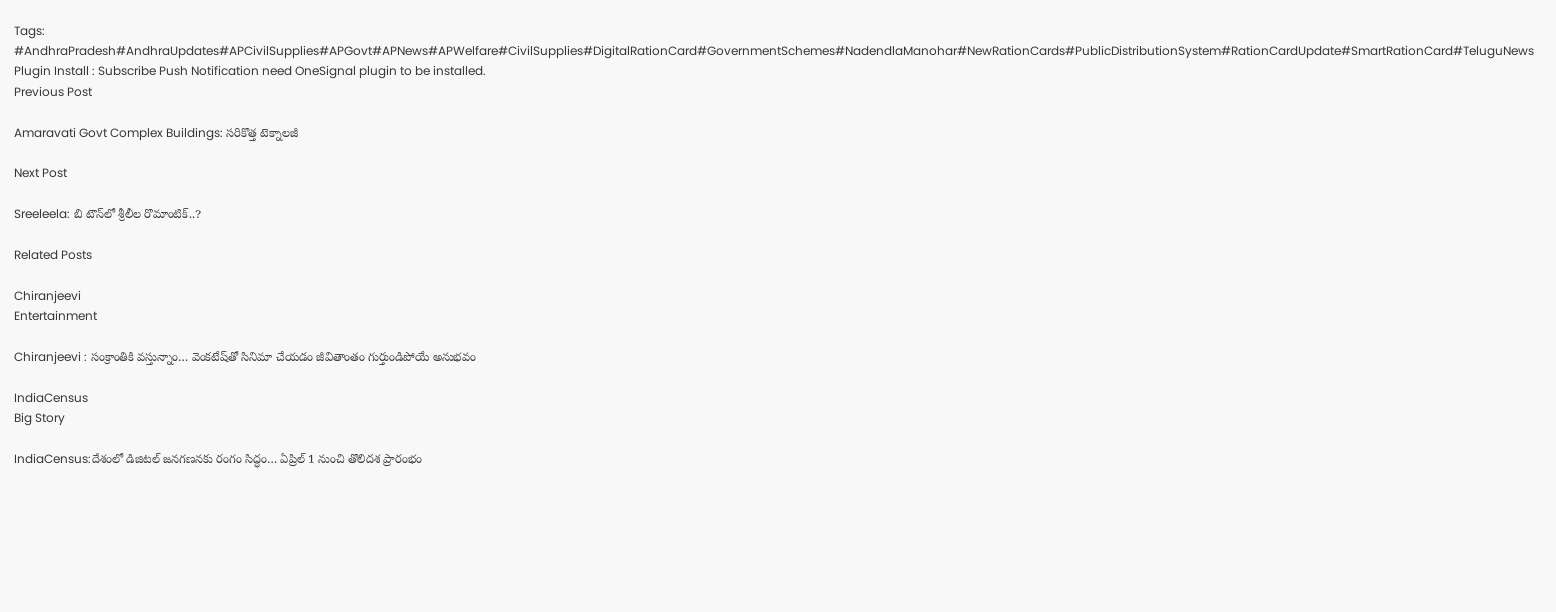Tags: #AndhraPradesh#AndhraUpdates#APCivilSupplies#APGovt#APNews#APWelfare#CivilSupplies#DigitalRationCard#GovernmentSchemes#NadendlaManohar#NewRationCards#PublicDistributionSystem#RationCardUpdate#SmartRationCard#TeluguNews
Plugin Install : Subscribe Push Notification need OneSignal plugin to be installed.
Previous Post

Amaravati Govt Complex Buildings: సరికొత్త టెక్నాలజీ

Next Post

Sreeleela: బి టౌన్‌లో శ్రీలీల రొమాంటిక్..?

Related Posts

Chiranjeevi
Entertainment

Chiranjeevi : సంక్రాంతికి వస్తున్నాం… వెంకటేష్‌తో సినిమా చేయడం జీవితాంతం గుర్తుండిపోయే అనుభవం

IndiaCensus
Big Story

IndiaCensus:దేశంలో డిజిటల్‌ జనగణనకు రంగం సిద్ధం… ఏప్రిల్‌ 1 నుంచి తొలిదశ ప్రారంభం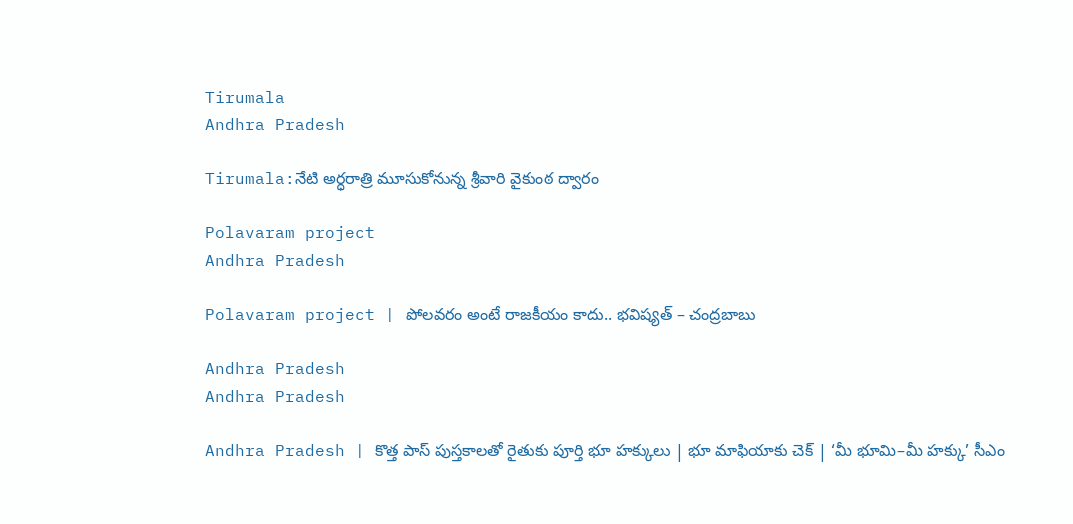Tirumala
Andhra Pradesh

Tirumala:నేటి అర్ధరాత్రి మూసుకోనున్న శ్రీవారి వైకుంఠ ద్వారం

Polavaram project
Andhra Pradesh

Polavaram project | పోలవరం అంటే రాజకీయం కాదు.. భవిష్యత్ – చంద్రబాబు

Andhra Pradesh
Andhra Pradesh

Andhra Pradesh | కొత్త పాస్ పుస్తకాలతో రైతుకు పూర్తి భూ హక్కులు | భూ మాఫియాకు చెక్ | ‘మీ భూమి–మీ హక్కు’ సీఎం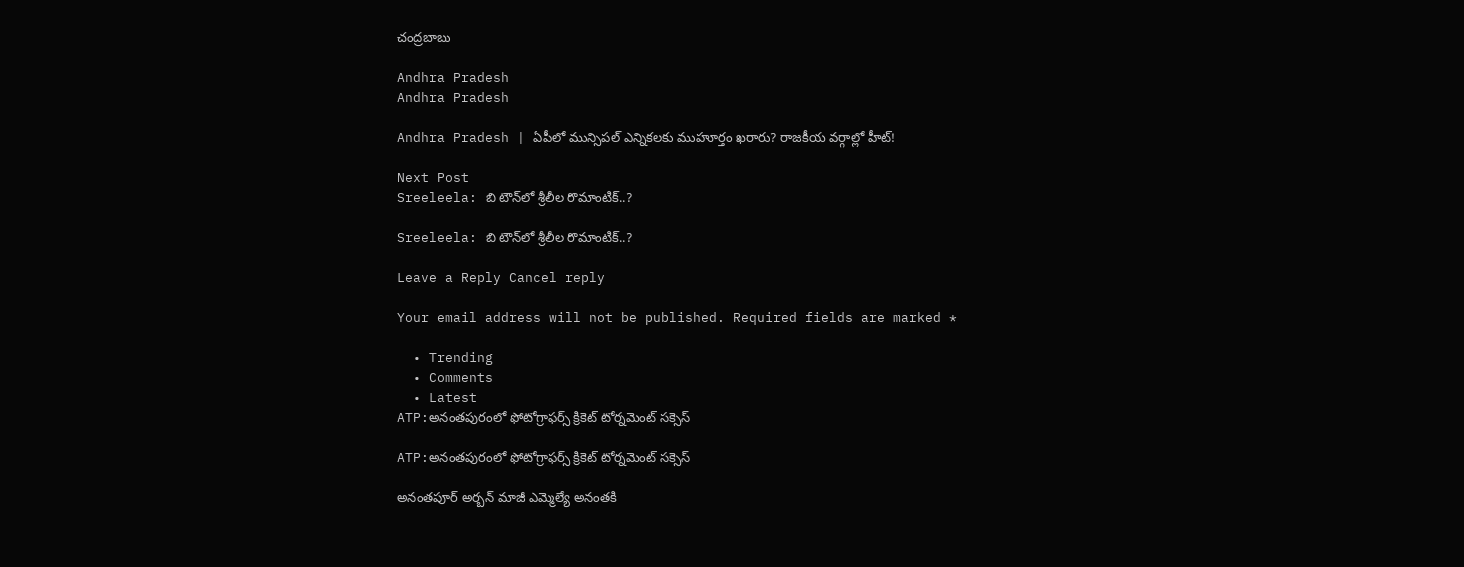చంద్రబాబు

Andhra Pradesh
Andhra Pradesh

Andhra Pradesh | ఏపీలో మున్సిపల్ ఎన్నికలకు ముహూర్తం ఖరారు? రాజకీయ వర్గాల్లో హీట్!

Next Post
Sreeleela: బి టౌన్‌లో శ్రీలీల రొమాంటిక్..?

Sreeleela: బి టౌన్‌లో శ్రీలీల రొమాంటిక్..?

Leave a Reply Cancel reply

Your email address will not be published. Required fields are marked *

  • Trending
  • Comments
  • Latest
ATP:అనంతపురంలో ఫోటోగ్రాఫర్స్ క్రికెట్ టోర్నమెంట్ సక్సెస్

ATP:అనంతపురంలో ఫోటోగ్రాఫర్స్ క్రికెట్ టోర్నమెంట్ సక్సెస్

అనంతపూర్ అర్బన్ మాజీ ఎమ్మెల్యే అనంతకి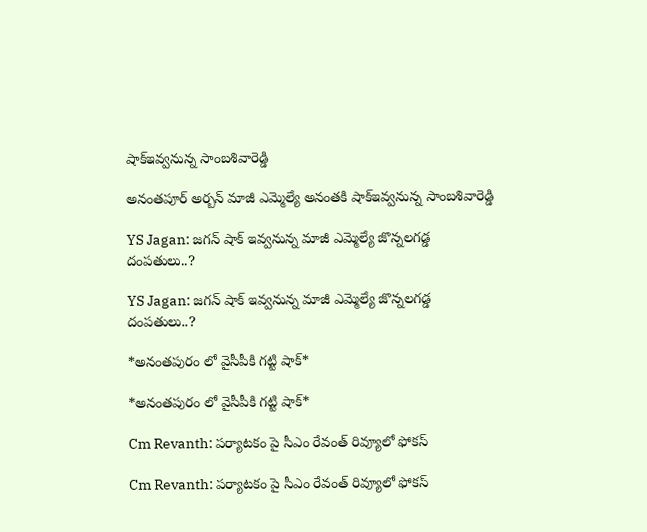షాక్ఇవ్వనున్న సాంబశివారెడ్డి

అనంతపూర్ అర్బన్ మాజీ ఎమ్మెల్యే అనంతకి షాక్ఇవ్వనున్న సాంబశివారెడ్డి

YS Jagan: జగన్ షాక్ ఇవ్వనున్న మాజీ ఎమ్మెల్యే జొన్నలగడ్డ దంపతులు..?

YS Jagan: జగన్ షాక్ ఇవ్వనున్న మాజీ ఎమ్మెల్యే జొన్నలగడ్డ దంపతులు..?

*అనంతపురం లో వైసీపీకి గట్టి షాక్*

*అనంతపురం లో వైసీపీకి గట్టి షాక్*

Cm Revanth: పర్యాటకం పై సీఎం రేవంత్ రివ్యూలో ఫోకస్

Cm Revanth: పర్యాటకం పై సీఎం రేవంత్ రివ్యూలో ఫోకస్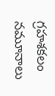గ్రహశకలం నమూనాలు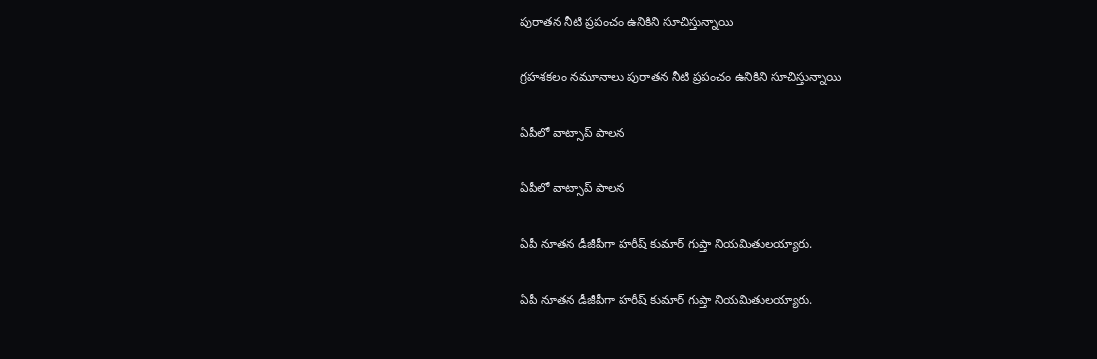పురాతన నీటి ప్రపంచం ఉనికిని సూచిస్తున్నాయి

గ్రహశకలం నమూనాలు పురాతన నీటి ప్రపంచం ఉనికిని సూచిస్తున్నాయి

ఏపీలో వాట్సాప్ పాలన

ఏపీలో వాట్సాప్ పాలన

ఏపీ నూతన డీజీపీగా హరీష్‌ కుమార్‌ గుప్తా నియమితులయ్యారు.

ఏపీ నూతన డీజీపీగా హరీష్‌ కుమార్‌ గుప్తా నియమితులయ్యారు.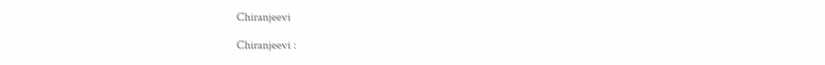Chiranjeevi

Chiranjeevi :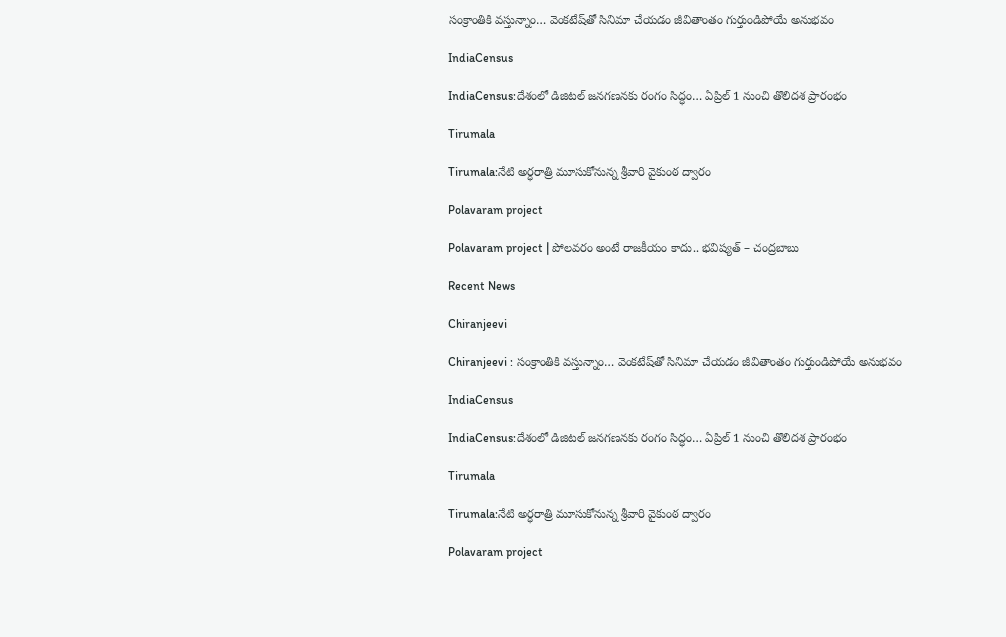సంక్రాంతికి వస్తున్నాం… వెంకటేష్‌తో సినిమా చేయడం జీవితాంతం గుర్తుండిపోయే అనుభవం

IndiaCensus

IndiaCensus:దేశంలో డిజిటల్‌ జనగణనకు రంగం సిద్ధం… ఏప్రిల్‌ 1 నుంచి తొలిదశ ప్రారంభం

Tirumala

Tirumala:నేటి అర్ధరాత్రి మూసుకోనున్న శ్రీవారి వైకుంఠ ద్వారం

Polavaram project

Polavaram project | పోలవరం అంటే రాజకీయం కాదు.. భవిష్యత్ – చంద్రబాబు

Recent News

Chiranjeevi

Chiranjeevi : సంక్రాంతికి వస్తున్నాం… వెంకటేష్‌తో సినిమా చేయడం జీవితాంతం గుర్తుండిపోయే అనుభవం

IndiaCensus

IndiaCensus:దేశంలో డిజిటల్‌ జనగణనకు రంగం సిద్ధం… ఏప్రిల్‌ 1 నుంచి తొలిదశ ప్రారంభం

Tirumala

Tirumala:నేటి అర్ధరాత్రి మూసుకోనున్న శ్రీవారి వైకుంఠ ద్వారం

Polavaram project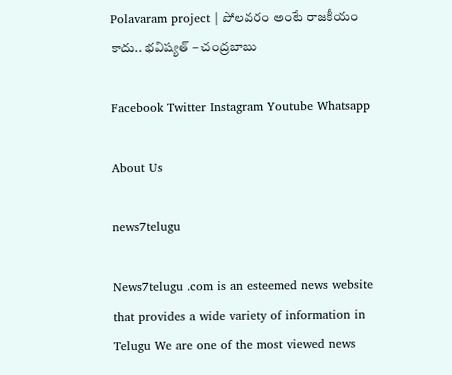Polavaram project | పోలవరం అంటే రాజకీయం కాదు.. భవిష్యత్ – చంద్రబాబు

Facebook Twitter Instagram Youtube Whatsapp

About Us

news7telugu

News7telugu .com is an esteemed news website that provides a wide variety of information in Telugu We are one of the most viewed news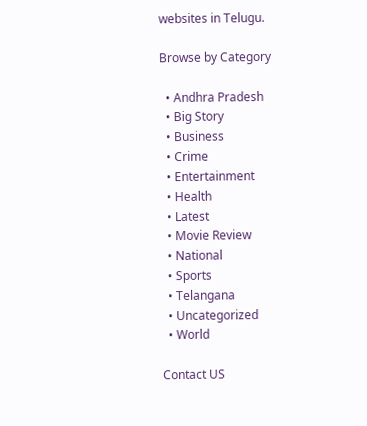websites in Telugu.

Browse by Category

  • Andhra Pradesh
  • Big Story
  • Business
  • Crime
  • Entertainment
  • Health
  • Latest
  • Movie Review
  • National
  • Sports
  • Telangana
  • Uncategorized
  • World

Contact US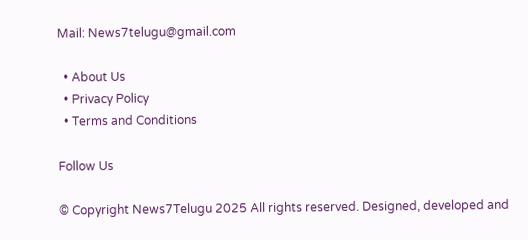Mail: News7telugu@gmail.com

  • About Us
  • Privacy Policy
  • Terms and Conditions

Follow Us

© Copyright News7Telugu 2025 All rights reserved. Designed, developed and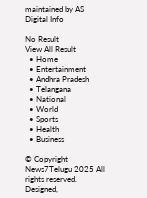maintained by AS Digital Info

No Result
View All Result
  • Home
  • Entertainment
  • Andhra Pradesh
  • Telangana
  • National
  • World
  • Sports
  • Health
  • Business

© Copyright News7Telugu 2025 All rights reserved. Designed,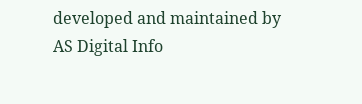developed and maintained by AS Digital Info